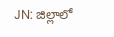JN: జిల్లాలో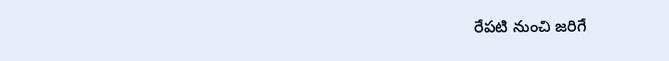రేపటి నుంచి జరిగే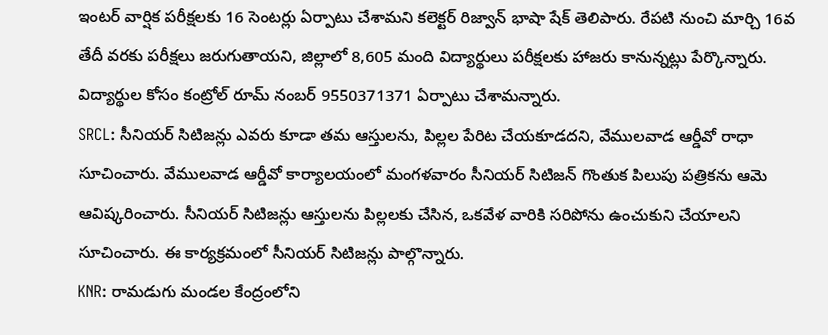ఇంటర్ వార్షిక పరీక్షలకు 16 సెంటర్లు ఏర్పాటు చేశామని కలెక్టర్ రిజ్వాన్ భాషా షేక్ తెలిపారు. రేపటి నుంచి మార్చి 16వ తేదీ వరకు పరీక్షలు జరుగుతాయని, జిల్లాలో 8,605 మంది విద్యార్థులు పరీక్షలకు హాజరు కానున్నట్లు పేర్కొన్నారు. విద్యార్థుల కోసం కంట్రోల్ రూమ్ నంబర్ 9550371371 ఏర్పాటు చేశామన్నారు.
SRCL: సీనియర్ సిటిజన్లు ఎవరు కూడా తమ ఆస్తులను, పిల్లల పేరిట చేయకూడదని, వేములవాడ ఆర్డీవో రాధా సూచించారు. వేములవాడ ఆర్డీవో కార్యాలయంలో మంగళవారం సీనియర్ సిటిజన్ గొంతుక పిలుపు పత్రికను ఆమె ఆవిష్కరించారు. సీనియర్ సిటిజన్లు ఆస్తులను పిల్లలకు చేసిన, ఒకవేళ వారికి సరిపోను ఉంచుకుని చేయాలని సూచించారు. ఈ కార్యక్రమంలో సీనియర్ సిటిజన్లు పాల్గొన్నారు.
KNR: రామడుగు మండల కేంద్రంలోని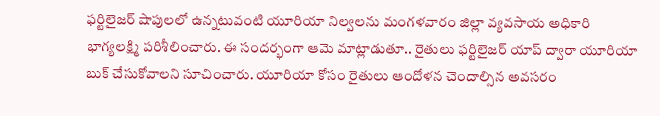ఫర్టిలైజర్ షాపులలో ఉన్నటువంటి యూరియా నిల్వలను మంగళవారం జిల్లా వ్యవసాయ అధికారి భాగ్యలక్ష్మి పరిశీలించారు. ఈ సందర్భంగా ఆమె మాట్లాడుతూ.. రైతులు ఫర్టిలైజర్ యాప్ ద్వారా యూరియా బుక్ చేసుకోవాలని సూచించారు. యూరియా కోసం రైతులు ఆందోళన చెందాల్సిన అవసరం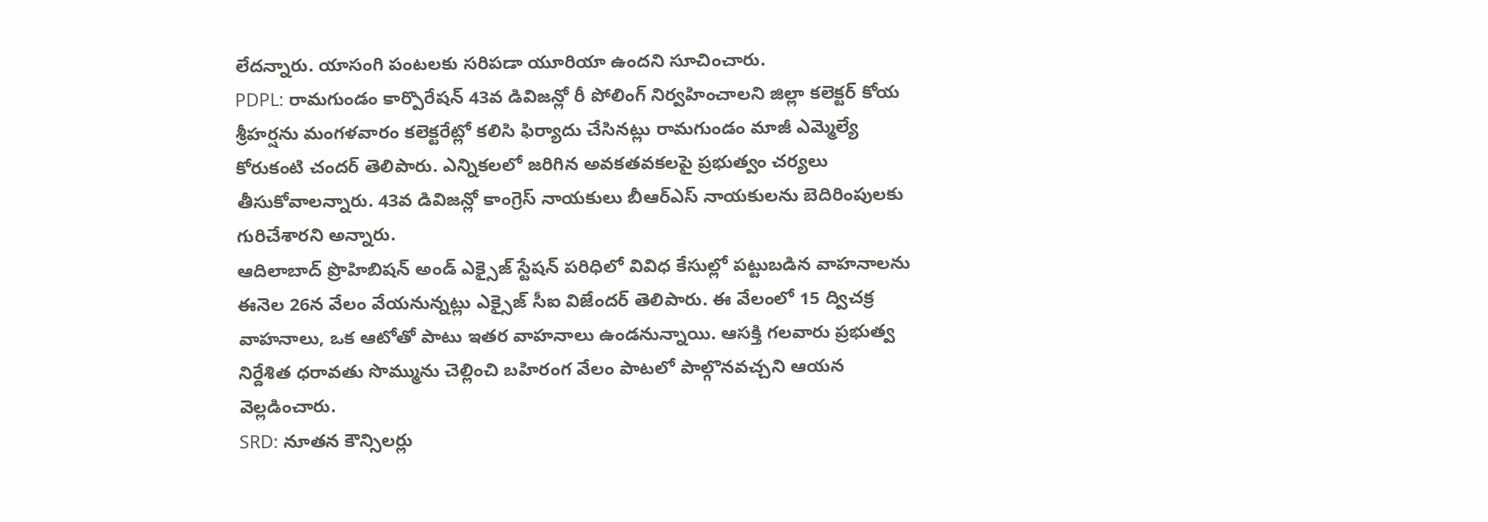లేదన్నారు. యాసంగి పంటలకు సరిపడా యూరియా ఉందని సూచించారు.
PDPL: రామగుండం కార్పొరేషన్ 43వ డివిజన్లో రీ పోలింగ్ నిర్వహించాలని జిల్లా కలెక్టర్ కోయ శ్రీహర్షను మంగళవారం కలెక్టరేట్లో కలిసి ఫిర్యాదు చేసినట్లు రామగుండం మాజీ ఎమ్మెల్యే కోరుకంటి చందర్ తెలిపారు. ఎన్నికలలో జరిగిన అవకతవకలపై ప్రభుత్వం చర్యలు తీసుకోవాలన్నారు. 43వ డివిజన్లో కాంగ్రెస్ నాయకులు బీఆర్ఎస్ నాయకులను బెదిరింపులకు గురిచేశారని అన్నారు.
ఆదిలాబాద్ ప్రొహిబిషన్ అండ్ ఎక్సైజ్ స్టేషన్ పరిధిలో వివిధ కేసుల్లో పట్టుబడిన వాహనాలను ఈనెల 26న వేలం వేయనున్నట్లు ఎక్సైజ్ సీఐ విజేందర్ తెలిపారు. ఈ వేలంలో 15 ద్విచక్ర వాహనాలు, ఒక ఆటోతో పాటు ఇతర వాహనాలు ఉండనున్నాయి. ఆసక్తి గలవారు ప్రభుత్వ నిర్దేశిత ధరావతు సొమ్మును చెల్లించి బహిరంగ వేలం పాటలో పాల్గొనవచ్చని ఆయన వెల్లడించారు.
SRD: నూతన కౌన్సిలర్లు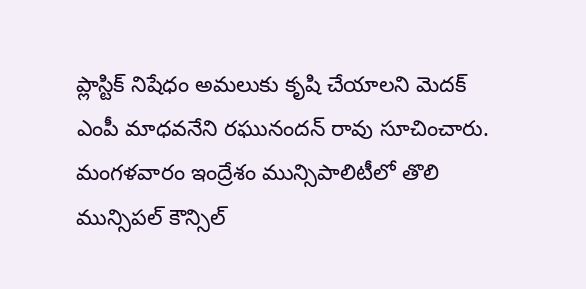ప్లాస్టిక్ నిషేధం అమలుకు కృషి చేయాలని మెదక్ ఎంపీ మాధవనేని రఘునందన్ రావు సూచించారు. మంగళవారం ఇంద్రేశం మున్సిపాలిటీలో తొలి మున్సిపల్ కౌన్సిల్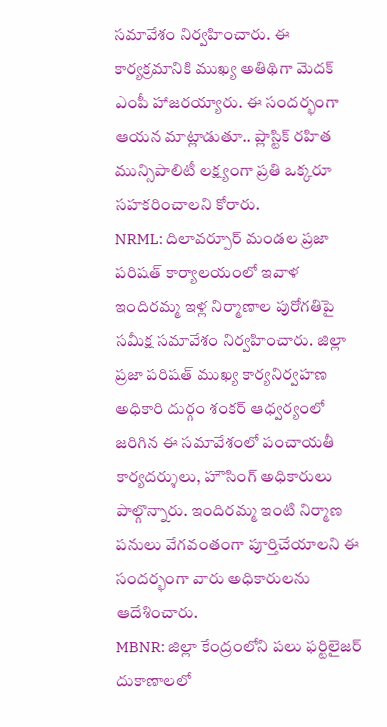సమావేశం నిర్వహించారు. ఈ కార్యక్రమానికి ముఖ్య అతిథిగా మెదక్ ఎంపీ హాజరయ్యారు. ఈ సందర్భంగా ఆయన మాట్లాడుతూ.. ప్లాస్టిక్ రహిత మున్సిపాలిటీ లక్ష్యంగా ప్రతి ఒక్కరూ సహకరించాలని కోరారు.
NRML: దిలావర్పూర్ మండల ప్రజా పరిషత్ కార్యాలయంలో ఇవాళ ఇందిరమ్మ ఇళ్ల నిర్మాణాల పురోగతిపై సమీక్ష సమావేశం నిర్వహించారు. జిల్లా ప్రజా పరిషత్ ముఖ్య కార్యనిర్వహణ అధికారి దుర్గం శంకర్ ఆధ్వర్యంలో జరిగిన ఈ సమావేశంలో పంచాయతీ కార్యదర్శులు, హౌసింగ్ అధికారులు పాల్గొన్నారు. ఇందిరమ్మ ఇంటి నిర్మాణ పనులు వేగవంతంగా పూర్తిచేయాలని ఈ సందర్భంగా వారు అధికారులను ఆదేశించారు.
MBNR: జిల్లా కేంద్రంలోని పలు ఫర్టిలైజర్ దుకాణాలలో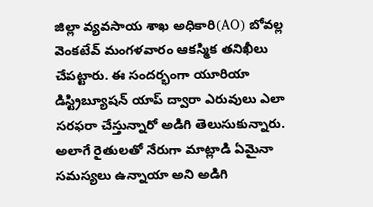జిల్లా వ్యవసాయ శాఖ అధికారి(AO) బోవల్ల వెంకటేవ్ మంగళవారం ఆకస్మిక తనిఖీలు చేపట్టారు. ఈ సందర్భంగా యూరియా డిస్ట్రిబ్యూషన్ యాప్ ద్వారా ఎరువులు ఎలా సరఫరా చేస్తున్నారో అడిగి తెలుసుకున్నారు. అలాగే రైతులతో నేరుగా మాట్లాడి ఏమైనా సమస్యలు ఉన్నాయా అని అడిగి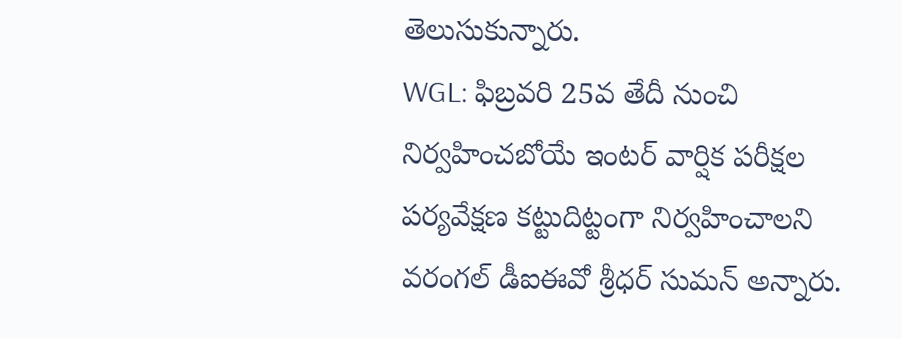తెలుసుకున్నారు.
WGL: ఫిబ్రవరి 25వ తేదీ నుంచి నిర్వహించబోయే ఇంటర్ వార్షిక పరీక్షల పర్యవేక్షణ కట్టుదిట్టంగా నిర్వహించాలని వరంగల్ డీఐఈవో శ్రీధర్ సుమన్ అన్నారు.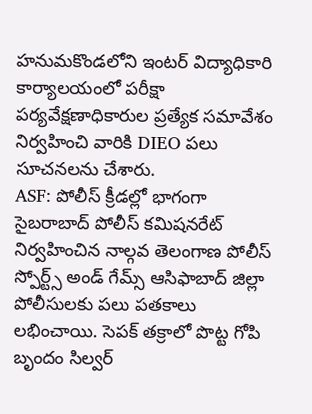హనుమకొండలోని ఇంటర్ విద్యాధికారి కార్యాలయంలో పరీక్షా పర్యవేక్షణాధికారుల ప్రత్యేక సమావేశం నిర్వహించి వారికి DIEO పలు సూచనలను చేశారు.
ASF: పోలీస్ క్రీడల్లో భాగంగా సైబరాబాద్ పోలీస్ కమిషనరేట్ నిర్వహించిన నాల్గవ తెలంగాణ పోలీస్ స్పోర్ట్స్ అండ్ గేమ్స్ ఆసిఫాబాద్ జిల్లా పోలీసులకు పలు పతకాలు లభించాయి. సెపక్ తక్రాలో పొట్ట గోపి బృందం సిల్వర్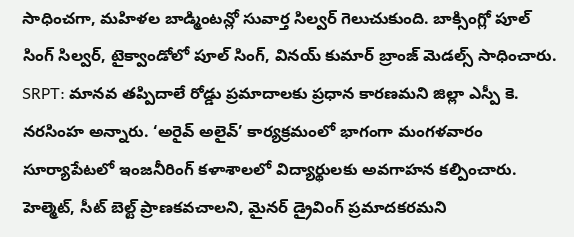సాధించగా, మహిళల బాడ్మింటన్లో సువార్త సిల్వర్ గెలుచుకుంది. బాక్సింగ్లో పూల్ సింగ్ సిల్వర్, టైక్వాండోలో పూల్ సింగ్, వినయ్ కుమార్ బ్రాంజ్ మెడల్స్ సాధించారు.
SRPT: మానవ తప్పిదాలే రోడ్డు ప్రమాదాలకు ప్రధాన కారణమని జిల్లా ఎస్పీ కె. నరసింహ అన్నారు. ‘అరైవ్ అలైవ్’ కార్యక్రమంలో భాగంగా మంగళవారం సూర్యాపేటలో ఇంజనీరింగ్ కళాశాలలో విద్యార్థులకు అవగాహన కల్పించారు. హెల్మెట్, సీట్ బెల్ట్ ప్రాణకవచాలని, మైనర్ డ్రైవింగ్ ప్రమాదకరమని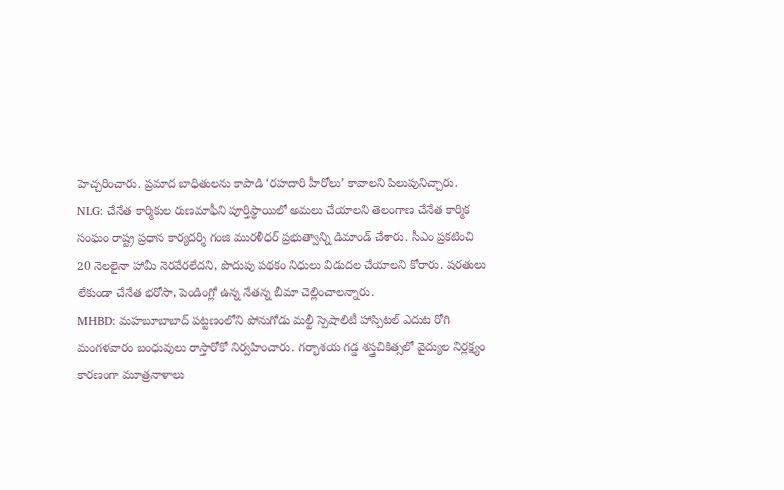హెచ్చరించారు. ప్రమాద బాధితులను కాపాడి ‘రహదారి హీరోలు’ కావాలని పిలుపునిచ్చారు.
NLG: చేనేత కార్మికుల రుణమాఫీని పూర్తిస్థాయిలో అమలు చేయాలని తెలంగాణ చేనేత కార్మిక సంఘం రాష్ట్ర ప్రధాన కార్యదర్శి గంజి మురళీధర్ ప్రభుత్వాన్ని డిమాండ్ చేశారు. సీఎం ప్రకటించి 20 నెలలైనా హామీ నెరవేరలేదని, పొదుపు పథకం నిధులు విడుదల చేయాలని కోరారు. షరతులు లేకుండా చేనేత భరోసా, పెండింగ్లో ఉన్న నేతన్న బీమా చెల్లించాలన్నారు.
MHBD: మహబూబాబాద్ పట్టణంలోని పోనుగోడు మల్టీ స్పెషాలిటీ హాస్పిటల్ ఎదుట రోగి మంగళవారం బంధువులు రాస్తారోకో నిర్వహించారు. గర్భాశయ గడ్డ శస్త్రచికిత్సలో వైద్యుల నిర్లక్ష్యం కారణంగా మూత్రనాళాలు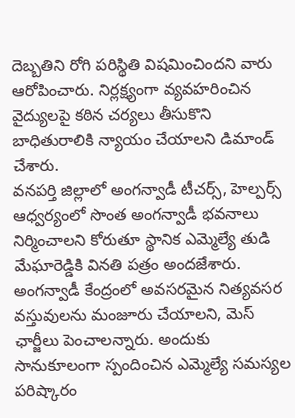దెబ్బతిని రోగి పరిస్థితి విషమించిందని వారు ఆరోపించారు. నిర్లక్ష్యంగా వ్యవహరించిన వైద్యులపై కఠిన చర్యలు తీసుకొని బాధితురాలికి న్యాయం చేయాలని డిమాండ్ చేశారు.
వనపర్తి జిల్లాలో అంగన్వాడీ టీచర్స్, హెల్పర్స్ ఆధ్వర్యంలో సొంత అంగన్వాడీ భవనాలు నిర్మించాలని కోరుతూ స్థానిక ఎమ్మెల్యే తుడి మేఘారెడ్డికి వినతి పత్రం అందజేశారు. అంగన్వాడీ కేంద్రంలో అవసరమైన నిత్యవసర వస్తువులను మంజూరు చేయాలని, మెస్ ఛార్జీలు పెంచాలన్నారు. అందుకు సానుకూలంగా స్పందించిన ఎమ్మెల్యే సమస్యల పరిష్కారం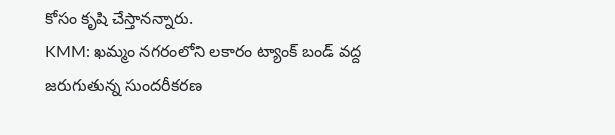కోసం కృషి చేస్తానన్నారు.
KMM: ఖమ్మం నగరంలోని లకారం ట్యాంక్ బండ్ వద్ద జరుగుతున్న సుందరీకరణ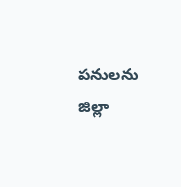పనులను జిల్లా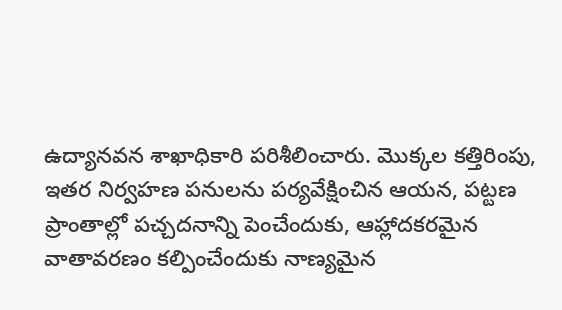ఉద్యానవన శాఖాధికారి పరిశీలించారు. మొక్కల కత్తిరింపు, ఇతర నిర్వహణ పనులను పర్యవేక్షించిన ఆయన, పట్టణ ప్రాంతాల్లో పచ్చదనాన్ని పెంచేందుకు, ఆహ్లాదకరమైన వాతావరణం కల్పించేందుకు నాణ్యమైన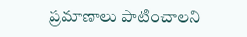ప్రమాణాలు పాటించాలని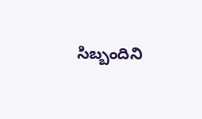సిబ్బందిని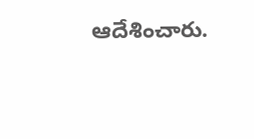ఆదేశించారు.